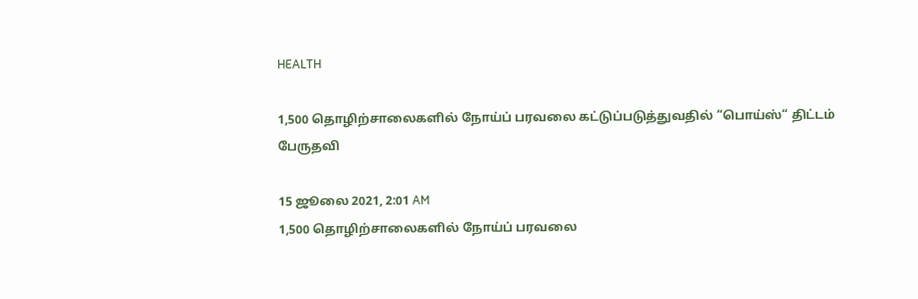HEALTH

1,500 தொழிற்சாலைகளில் நோய்ப் பரவலை கட்டுப்படுத்துவதில் “பொய்ஸ்“ திட்டம் பேருதவி

15 ஜூலை 2021, 2:01 AM
1,500 தொழிற்சாலைகளில் நோய்ப் பரவலை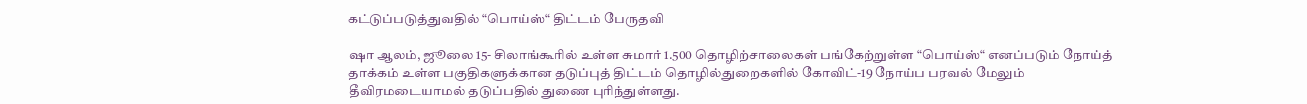கட்டுப்படுத்துவதில் “பொய்ஸ்“ திட்டம் பேருதவி

ஷா ஆலம், ஜூலை 15- சிலாங்கூரில் உள்ள சுமார் 1.500 தொழிற்சாலைகள் பங்கேற்றுள்ள “பொய்ஸ்“ எனப்படும் நோய்த் தாக்கம் உள்ள பகுதிகளுக்கான தடுப்புத் திட்டம் தொழில்துறைகளில் கோவிட்-19 நோய்ப பரவல் மேலும் தீவிரமடையாமல் தடுப்பதில் துணை புரிந்துள்ளது.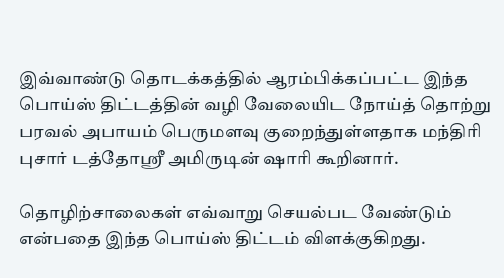இவ்வாண்டு தொடக்கத்தில் ஆரம்பிக்கப்பட்ட இந்த பொய்ஸ் திட்டத்தின் வழி வேலையிட நோய்த் தொற்று பரவல் அபாயம் பெருமளவு குறைந்துள்ளதாக மந்திரி புசார் டத்தோஸ்ரீ அமிருடின் ஷாரி கூறினார்.

தொழிற்சாலைகள் எவ்வாறு செயல்பட வேண்டும் என்பதை இந்த பொய்ஸ் திட்டம் விளக்குகிறது.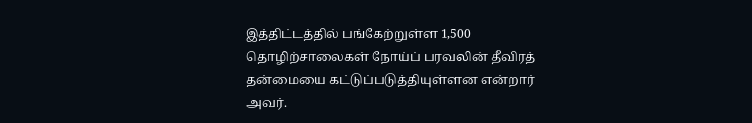இத்திட்டத்தில் பங்கேற்றுள்ள 1,500 தொழிற்சாலைகள் நோய்ப் பரவலின் தீவிரத் தன்மையை கட்டுப்படுத்தியுள்ளன என்றார் அவர்.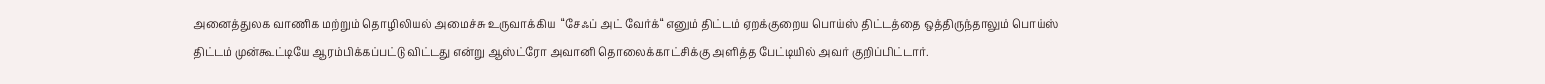அனைத்துலக வாணிக மற்றும் தொழிலியல் அமைச்சு உருவாக்கிய  “சேஃப் அட் வேர்க்“ எனும் திட்டம் ஏறக்குறைய பொய்ஸ் திட்டத்தை ஒத்திருந்தாலும் பொய்ஸ் திட்டம் முன்கூட்டியே ஆரம்பிக்கப்பட்டு விட்டது என்று ஆஸ்ட்ரோ அவானி தொலைக்காட்சிக்கு அளித்த பேட்டியில் அவர் குறிப்பிட்டார்.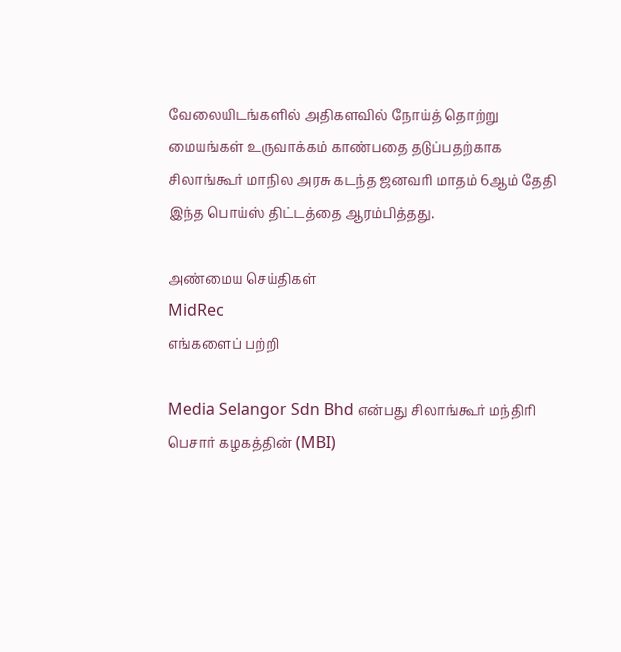வேலையிடங்களில் அதிகளவில் நோய்த் தொற்று மையங்கள் உருவாக்கம் காண்பதை தடுப்பதற்காக சிலாங்கூர் மாநில அரசு கடந்த ஜனவரி மாதம் 6ஆம் தேதி இந்த பொய்ஸ் திட்டத்தை ஆரம்பித்தது.

அண்மைய செய்திகள்
MidRec
எங்களைப் பற்றி

Media Selangor Sdn Bhd என்பது சிலாங்கூர் மந்திரி பெசார் கழகத்தின் (MBI)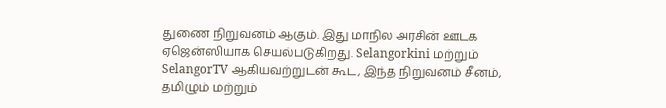துணை நிறுவனம் ஆகும். இது மாநில அரசின் ஊடக ஏஜென்ஸியாக செயல்படுகிறது. Selangorkini மற்றும் SelangorTV ஆகியவற்றுடன் கூட, இந்த நிறுவனம் சீனம், தமிழும் மற்றும்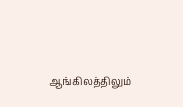ஆங்கிலத்திலும்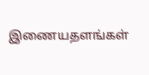இணையதளங்கள்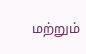மற்றும்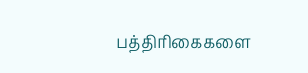பத்திரிகைகளை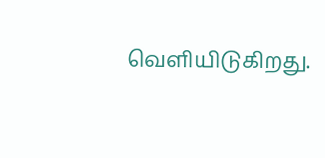வெளியிடுகிறது.